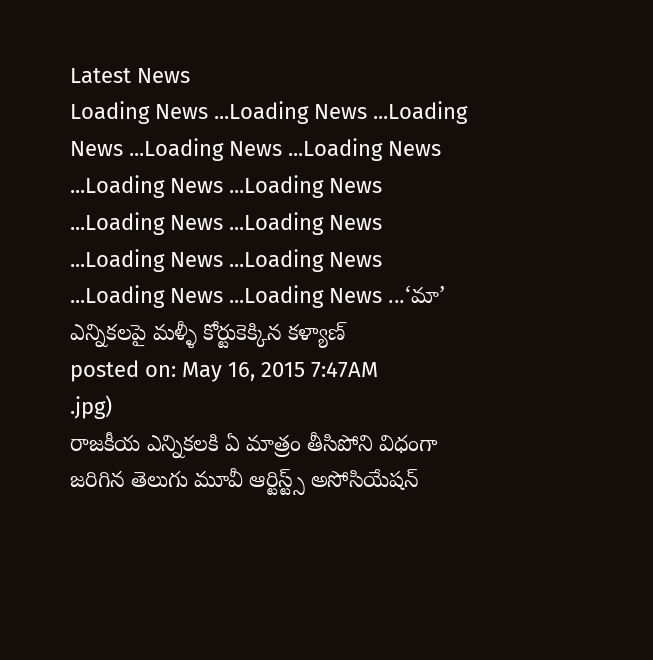Latest News
Loading News ...Loading News ...Loading News ...Loading News ...Loading News ...Loading News ...Loading News ...Loading News ...Loading News ...Loading News ...Loading News ...Loading News ...Loading News ...‘మా’ ఎన్నికలపై మళ్ళీ కోర్టుకెక్కిన కళ్యాణ్
posted on: May 16, 2015 7:47AM
.jpg)
రాజకీయ ఎన్నికలకి ఏ మాత్రం తీసిపోని విధంగా జరిగిన తెలుగు మూవీ ఆర్టిస్ట్స్ అసోసియేషన్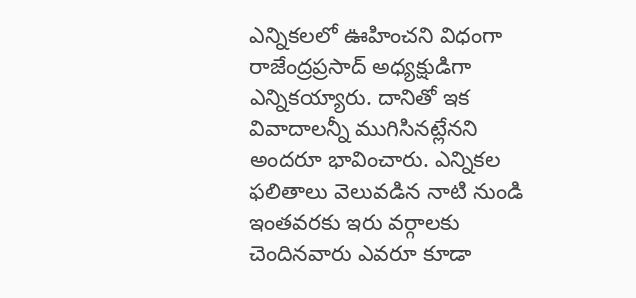ఎన్నికలలో ఊహించని విధంగా రాజేంద్రప్రసాద్ అధ్యక్షుడిగా ఎన్నికయ్యారు. దానితో ఇక వివాదాలన్నీ ముగిసినట్లేనని అందరూ భావించారు. ఎన్నికల ఫలితాలు వెలువడిన నాటి నుండి ఇంతవరకు ఇరు వర్గాలకు చెందినవారు ఎవరూ కూడా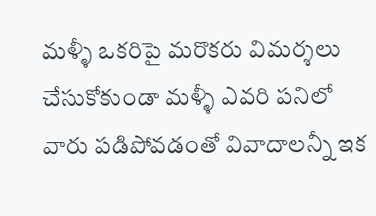మళ్ళీ ఒకరిపై మరొకరు విమర్శలు చేసుకోకుండా మళ్ళీ ఎవరి పనిలో వారు పడిపోవడంతో వివాదాలన్నీ ఇక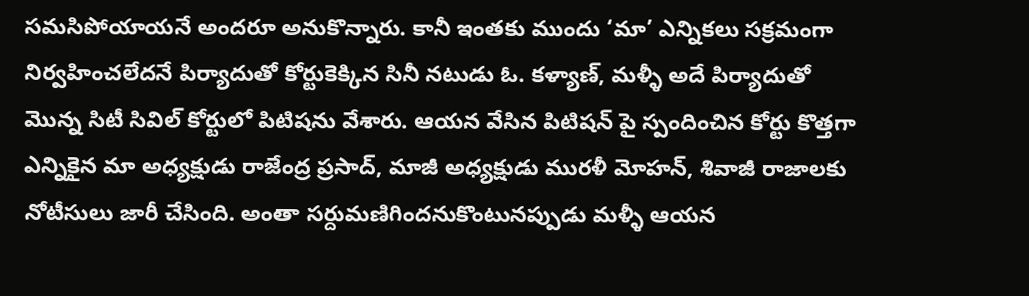సమసిపోయాయనే అందరూ అనుకొన్నారు. కానీ ఇంతకు ముందు ‘మా’ ఎన్నికలు సక్రమంగా నిర్వహించలేదనే పిర్యాదుతో కోర్టుకెక్కిన సినీ నటుడు ఓ. కళ్యాణ్, మళ్ళీ అదే పిర్యాదుతో మొన్న సిటీ సివిల్ కోర్టులో పిటిషను వేశారు. ఆయన వేసిన పిటిషన్ పై స్పందించిన కోర్టు కొత్తగా ఎన్నికైన మా అధ్యక్షుడు రాజేంద్ర ప్రసాద్, మాజీ అధ్యక్షుడు మురళీ మోహన్, శివాజీ రాజాలకు నోటీసులు జారీ చేసింది. అంతా సర్దుమణిగిందనుకొంటునప్పుడు మళ్ళీ ఆయన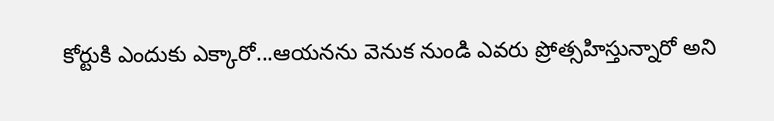కోర్టుకి ఎందుకు ఎక్కారో...ఆయనను వెనుక నుండి ఎవరు ప్రోత్సహిస్తున్నారో అని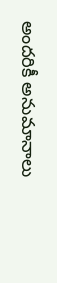అందరికీ అనుమానాలు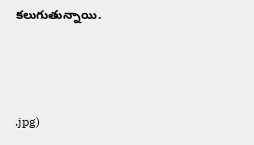కలుగుతున్నాయి.



.jpg)